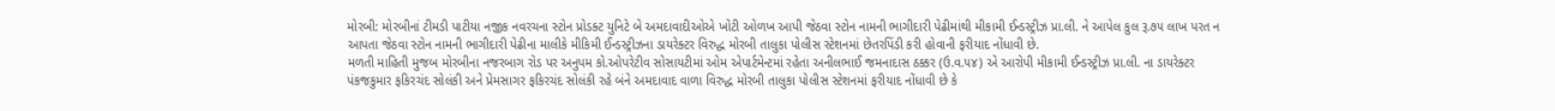મોરબી: મોરબીનાં ટીમડી પાટીયા નજીક નવરચના સ્ટોન પ્રોડક્ટ યુનિટે બે અમદાવાદીઓએ ખોટી ઓળખ આપી જેઠવા સ્ટોન નામની ભાગીદારી પેઢીમાંથી મીકામી ઈન્ડસ્ટ્રીઝ પ્રા.લી. ને આપેલ કુલ રૂ.૭૫ લાખ પરત ન આપતા જેઠવા સ્ટોન નામની ભાગીદારી પેઢીના માલીકે મીકિમી ઈન્ડસ્ટ્રીઝના ડાયરેક્ટર વિરુદ્ધ મોરબી તાલુકા પોલીસ સ્ટેશનમાં છેતરપિંડી કરી હોવાની ફરીયાદ નોંધાવી છે.
મળતી માહિતી મુજબ મોરબીના નજરબાગ રોડ પર અનુપમ કો.ઓપરેટીવ સોસાયટીમાં ઓમ એપાર્ટમેન્ટમાં રહેતા અનીલભાઈ જમનાદાસ ઠક્કર (ઉ.વ.૫૪) એ આરોપી મીકામી ઈન્ડસ્ટ્રીઝ પ્રા.લી. ના ડાયરેક્ટર પંકજકુમાર ફકિરચંદ સોલંકી અને પ્રેમસાગર ફકિરચંદ સોલંકી રહે બંને અમદાવાદ વાળા વિરુદ્ધ મોરબી તાલુકા પોલીસ સ્ટેશનમાં ફરીયાદ નોંધાવી છે કે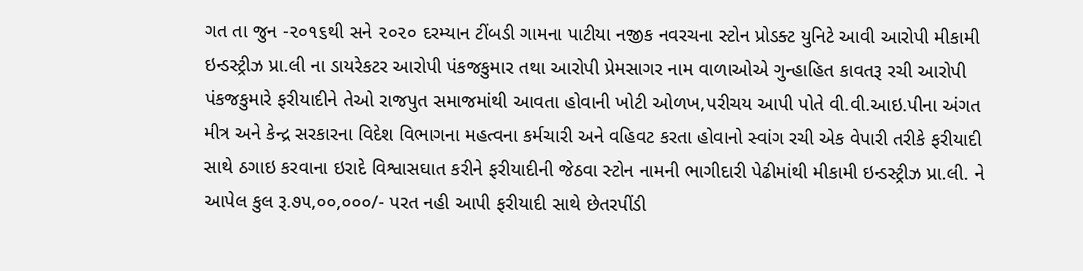ગત તા જુન -૨૦૧૬થી સને ૨૦૨૦ દરમ્યાન ટીંબડી ગામના પાટીયા નજીક નવરચના સ્ટોન પ્રોડક્ટ યુનિટે આવી આરોપી મીકામી ઇન્ડસ્ટ્રીઝ પ્રા.લી ના ડાયરેકટર આરોપી પંકજકુમાર તથા આરોપી પ્રેમસાગર નામ વાળાઓએ ગુન્હાહિત કાવતરૂ રચી આરોપી પંકજકુમારે ફરીયાદીને તેઓ રાજપુત સમાજમાંથી આવતા હોવાની ખોટી ઓળખ,પરીચય આપી પોતે વી.વી.આઇ.પીના અંગત મીત્ર અને કેન્દ્ર સરકારના વિદેશ વિભાગના મહત્વના કર્મચારી અને વહિવટ કરતા હોવાનો સ્વાંગ રચી એક વેપારી તરીકે ફરીયાદી સાથે ઠગાઇ કરવાના ઇરાદે વિશ્વાસઘાત કરીને ફરીયાદીની જેઠવા સ્ટોન નામની ભાગીદારી પેઢીમાંથી મીકામી ઇન્ડસ્ટ્રીઝ પ્રા.લી. ને આપેલ કુલ રૂ.૭૫,૦૦,૦૦૦/- પરત નહી આપી ફરીયાદી સાથે છેતરપીંડી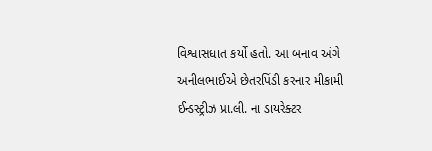વિશ્વાસધાત કર્યો હતો. આ બનાવ અંગે અનીલભાઈએ છેતરપિંડી કરનાર મીકામી ઈન્ડસ્ટ્રીઝ પ્રા.લી. ના ડાયરેક્ટર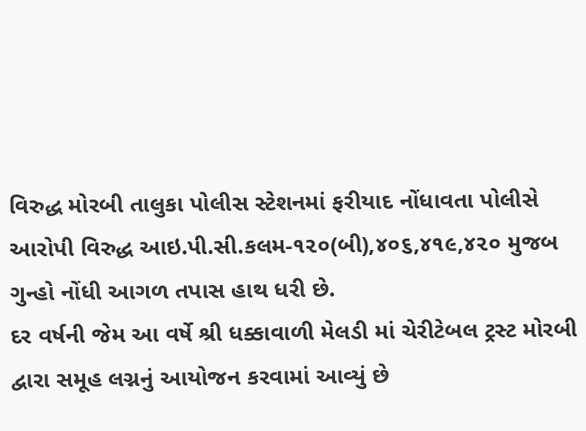વિરુદ્ધ મોરબી તાલુકા પોલીસ સ્ટેશનમાં ફરીયાદ નોંધાવતા પોલીસે આરોપી વિરુદ્ધ આઇ.પી.સી.કલમ-૧૨૦(બી),૪૦૬,૪૧૯,૪૨૦ મુજબ ગુન્હો નોંધી આગળ તપાસ હાથ ધરી છે.
દર વર્ષની જેમ આ વર્ષે શ્રી ધક્કાવાળી મેલડી માં ચેરીટેબલ ટ્રસ્ટ મોરબી દ્વારા સમૂહ લગ્નનું આયોજન કરવામાં આવ્યું છે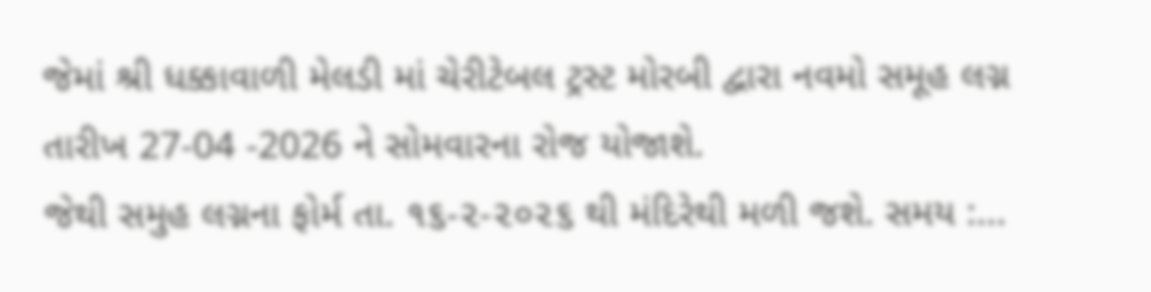જેમાં શ્રી ધક્કાવાળી મેલડી માં ચેરીટેબલ ટ્રસ્ટ મોરબી દ્વારા નવમો સમૂહ લગ્ન તારીખ 27-04 -2026 ને સોમવારના રોજ યોજાશે.
જેથી સમુહ લગ્નના ફોર્મ તા. ૧૬-૨-૨૦૨૬ થી મંદિરેથી મળી જશે. સમય :...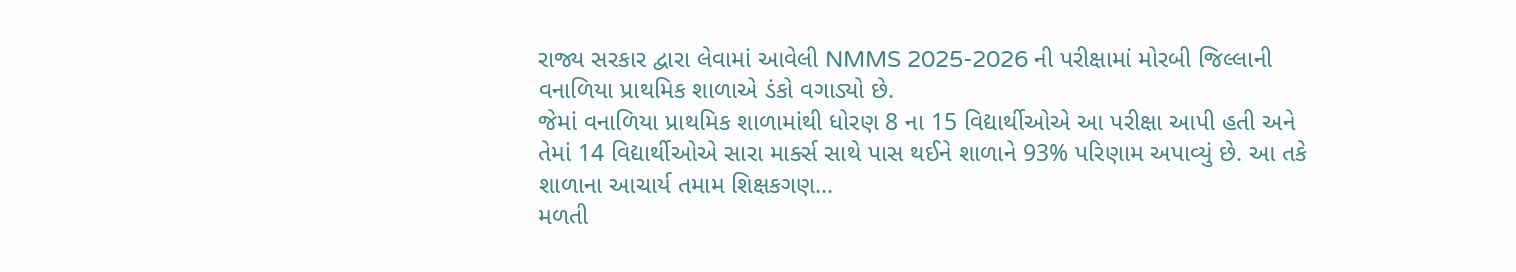રાજ્ય સરકાર દ્વારા લેવામાં આવેલી NMMS 2025-2026 ની પરીક્ષામાં મોરબી જિલ્લાની વનાળિયા પ્રાથમિક શાળાએ ડંકો વગાડ્યો છે.
જેમાં વનાળિયા પ્રાથમિક શાળામાંથી ધોરણ 8 ના 15 વિદ્યાર્થીઓએ આ પરીક્ષા આપી હતી અને તેમાં 14 વિદ્યાર્થીઓએ સારા માર્ક્સ સાથે પાસ થઈને શાળાને 93% પરિણામ અપાવ્યું છે. આ તકે શાળાના આચાર્ય તમામ શિક્ષકગણ...
મળતી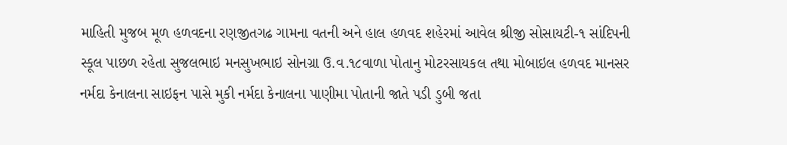માહિતી મુજબ મૂળ હળવદના રણજીતગઢ ગામના વતની અને હાલ હળવદ શહેરમાં આવેલ શ્રીજી સોસાયટી-૧ સાંદિપની સ્કૂલ પાછળ રહેતા સુજલભાઇ મનસુખભાઇ સોનગ્રા ઉ.વ.૧૮વાળા પોતાનુ મોટરસાયકલ તથા મોબાઇલ હળવદ માનસર નર્મદા કેનાલના સાઇફન પાસે મુકી નર્મદા કેનાલના પાણીમા પોતાની જાતે પડી ડુબી જતા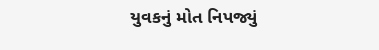યુવકનું મોત નિપજ્યું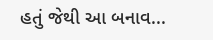હતું જેથી આ બનાવ...